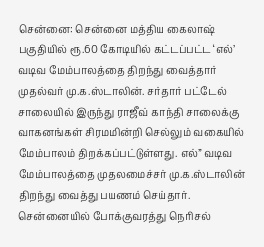சென்னை: சென்னை மத்திய கைலாஷ் பகுதியில் ரூ.60 கோடியில் கட்டப்பட்ட ‘எல்’ வடிவ மேம்பாலத்தை திறந்து வைத்தார் முதல்வர் மு.க.ஸ்டாலின். சர்தார் பட்டேல் சாலையில் இருந்து ராஜீவ் காந்தி சாலைக்கு வாகனங்கள் சிரமமின்றி செல்லும் வகையில் மேம்பாலம் திறக்கப்பட்டுள்ளது. எல்” வடிவ மேம்பாலத்தை முதலமைச்சர் மு.க.ஸ்டாலின் திறந்து வைத்து பயணம் செய்தார்.
சென்னையில் போக்குவரத்து நெரிசல்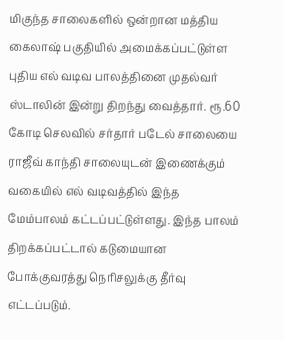மிகுந்த சாலைகளில் ஒன்றான மத்திய கைலாஷ் பகுதியில் அமைக்கப்பட்டுள்ள புதிய எல் வடிவ பாலத்தினை முதல்வர் ஸ்டாலின் இன்று திறந்து வைத்தார். ரூ.60 கோடி செலவில் சர்தார் படேல் சாலையை ராஜீவ் காந்தி சாலையுடன் இணைக்கும் வகையில் எல் வடிவத்தில் இந்த மேம்பாலம் கட்டப்பட்டுள்ளது. இந்த பாலம் திறக்கப்பட்டால் கடுமையான போக்குவரத்து நெரிசலுக்கு தீர்வு எட்டப்படும்.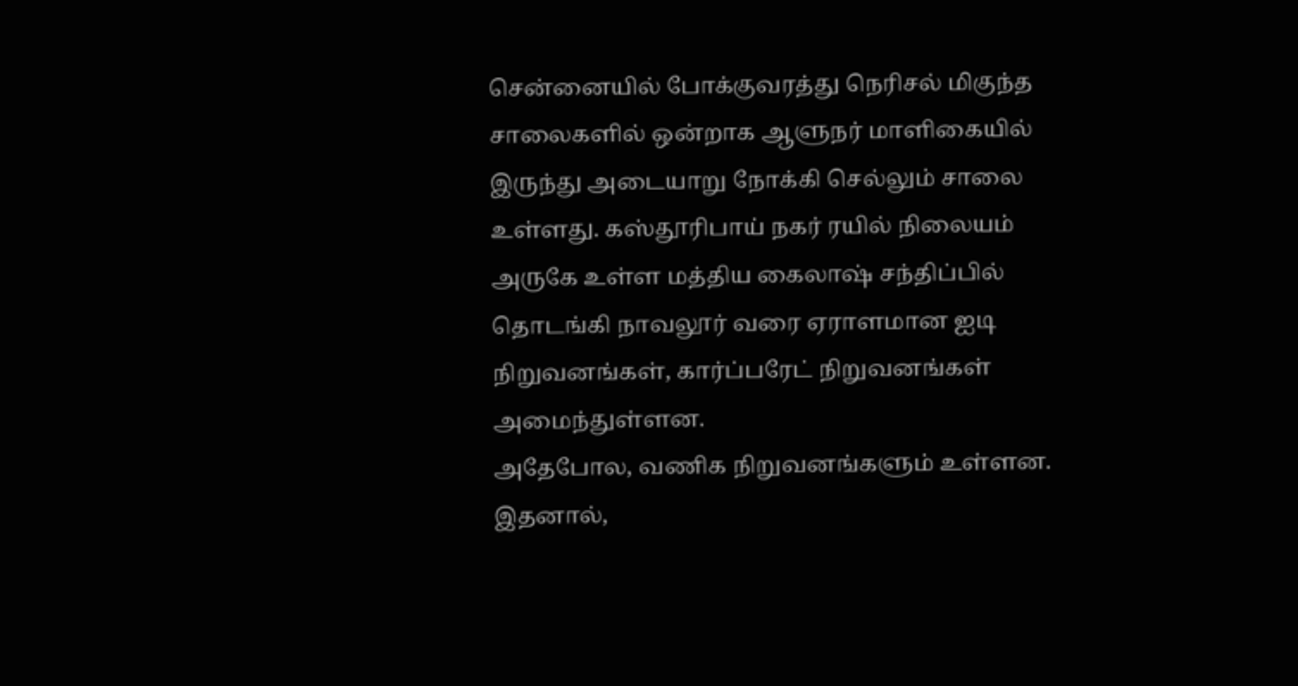சென்னையில் போக்குவரத்து நெரிசல் மிகுந்த சாலைகளில் ஒன்றாக ஆளுநர் மாளிகையில் இருந்து அடையாறு நோக்கி செல்லும் சாலை உள்ளது. கஸ்தூரிபாய் நகர் ரயில் நிலையம் அருகே உள்ள மத்திய கைலாஷ் சந்திப்பில் தொடங்கி நாவலூர் வரை ஏராளமான ஐடி நிறுவனங்கள், கார்ப்பரேட் நிறுவனங்கள் அமைந்துள்ளன.
அதேபோல, வணிக நிறுவனங்களும் உள்ளன. இதனால்,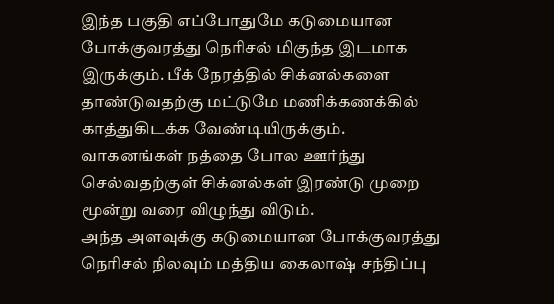இந்த பகுதி எப்போதுமே கடுமையான போக்குவரத்து நெரிசல் மிகுந்த இடமாக இருக்கும். பீக் நேரத்தில் சிக்னல்களை தாண்டுவதற்கு மட்டுமே மணிக்கணக்கில் காத்துகிடக்க வேண்டியிருக்கும். வாகனங்கள் நத்தை போல ஊர்ந்து செல்வதற்குள் சிக்னல்கள் இரண்டு முறை மூன்று வரை விழுந்து விடும்.
அந்த அளவுக்கு கடுமையான போக்குவரத்து நெரிசல் நிலவும் மத்திய கைலாஷ் சந்திப்பு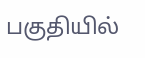பகுதியில்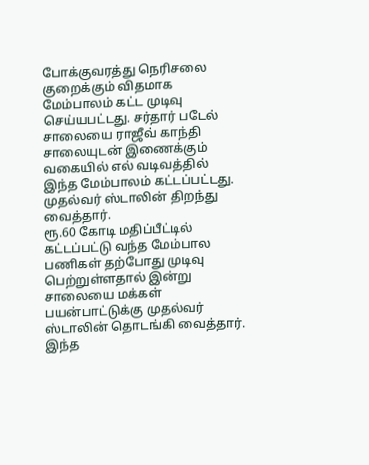போக்குவரத்து நெரிசலை குறைக்கும் விதமாக மேம்பாலம் கட்ட முடிவு செய்யபட்டது. சர்தார் படேல் சாலையை ராஜீவ் காந்தி சாலையுடன் இணைக்கும் வகையில் எல் வடிவத்தில் இந்த மேம்பாலம் கட்டப்பட்டது. முதல்வர் ஸ்டாலின் திறந்து வைத்தார்.
ரூ.60 கோடி மதிப்பீட்டில் கட்டப்பட்டு வந்த மேம்பால பணிகள் தற்போது முடிவு பெற்றுள்ளதால் இன்று சாலையை மக்கள் பயன்பாட்டுக்கு முதல்வர் ஸ்டாலின் தொடங்கி வைத்தார். இந்த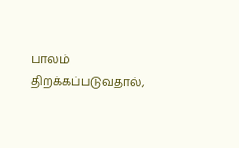பாலம் திறக்கப்படுவதால்,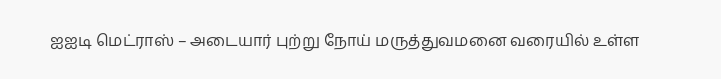ஐஐடி மெட்ராஸ் – அடையார் புற்று நோய் மருத்துவமனை வரையில் உள்ள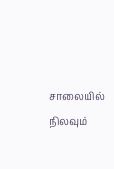சாலையில் நிலவும்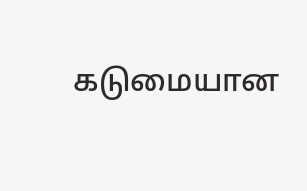கடுமையான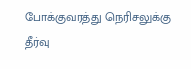போக்குவரத்து நெரிசலுக்கு தீர்வு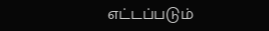எட்டப்படும்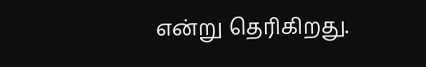என்று தெரிகிறது.